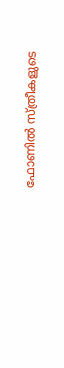ഫോണിൽ സ്ത്രീകളുടെ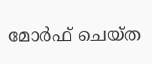മോര്‍ഫ് ചെയ്ത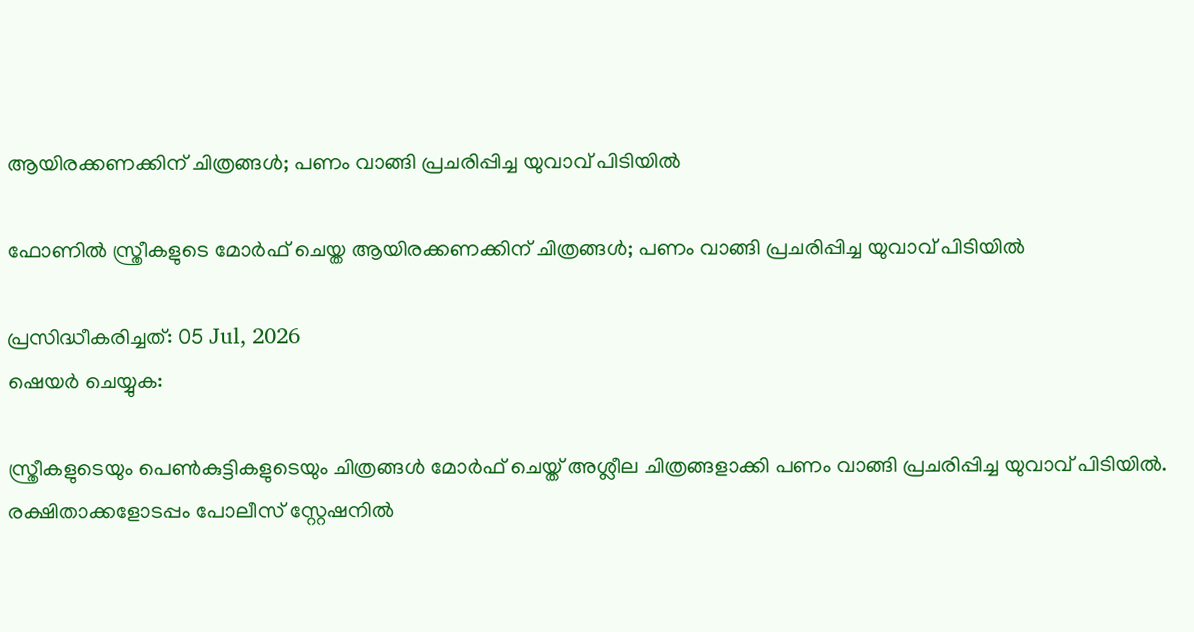ആയിരക്കണക്കിന് ചിത്രങ്ങള്‍; പണം വാങ്ങി പ്രചരിപ്പിച്ച യുവാവ് പിടിയിൽ

ഫോണിൽ സ്ത്രീകളുടെ മോര്‍ഫ് ചെയ്ത ആയിരക്കണക്കിന് ചിത്രങ്ങള്‍; പണം വാങ്ങി പ്രചരിപ്പിച്ച യുവാവ് പിടിയിൽ

പ്രസിദ്ധീകരിച്ചത്: 05 Jul, 2026
ഷെയർ ചെയ്യുക:

സ്ത്രീകളുടെയും പെണ്‍കുട്ടികളുടെയും ചിത്രങ്ങള്‍ മോര്‍ഫ് ചെയ്ത് അശ്ലീല ചിത്രങ്ങളാക്കി പണം വാങ്ങി പ്രചരിപ്പിച്ച യുവാവ് പിടിയിൽ. രക്ഷിതാക്കളോടപ്പം പോലീസ് സ്റ്റേഷനില്‍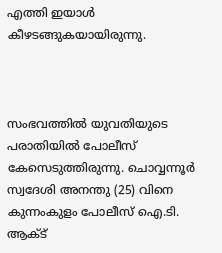എത്തി ഇയാൾ കീഴടങ്ങുകയായിരുന്നു.



സംഭവത്തില്‍ യുവതിയുടെ പരാതിയില്‍ പോലീസ് കേസെടുത്തിരുന്നു. ചൊവ്വന്നൂര്‍ സ്വദേശി അനന്തു (25) വിനെ കുന്നംകുളം പോലീസ് ഐ.ടി. ആക്ട്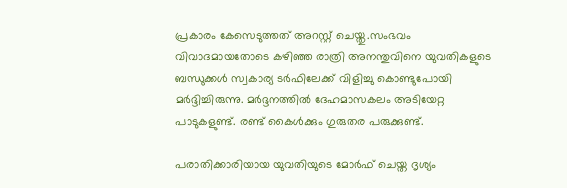പ്രകാരം കേസെടുത്തത് അറസ്റ്റ് ചെയ്തു.സംഭവം വിവാദമായതോടെ കഴിഞ്ഞ രാത്രി അനന്തുവിനെ യുവതികളുടെ ബന്ധുക്കള്‍ സ്വകാര്യ ടര്‍ഫിലേക്ക് വിളിച്ചു കൊണ്ടുപോയി മര്‍ദ്ദിച്ചിരുന്നു. മര്‍ദ്ദനത്തില്‍ ദേഹമാസകലം അടിയേറ്റ പാടുകളുണ്ട്. രണ്ട് കൈള്‍ക്കും ഗുരുതര പരുക്കുണ്ട്.

പരാതിക്കാരിയായ യുവതിയുടെ മോര്‍ഫ് ചെയ്ത ദൃശ്യം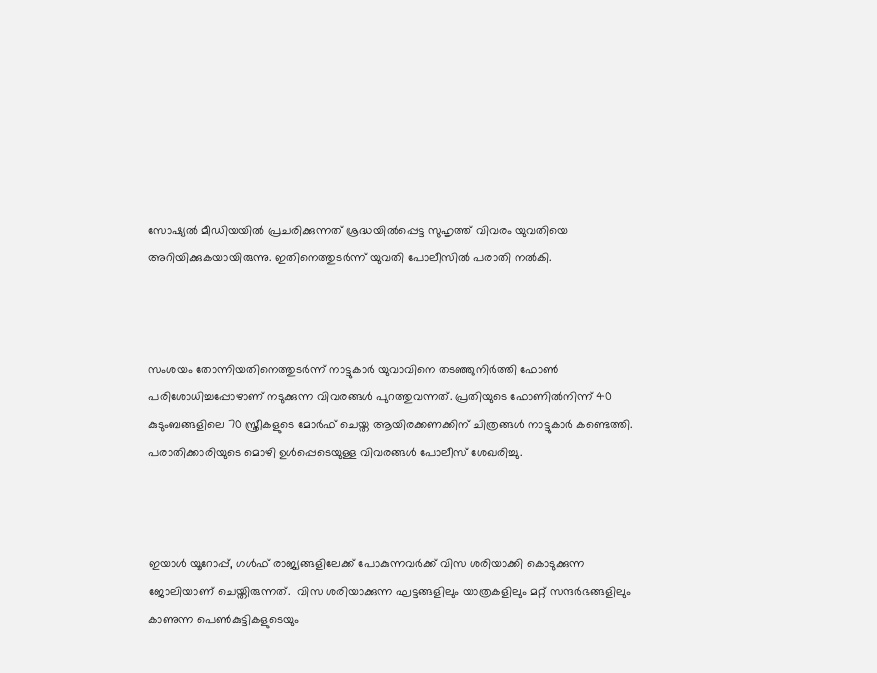സോഷ്യല്‍ മീഡിയയില്‍ പ്രചരിക്കുന്നത് ശ്രദ്ധയില്‍പ്പെട്ട സുഹൃത്ത് വിവരം യുവതിയെ അറിയിക്കുകയായിരുന്നു. ഇതിനെത്തുടര്‍ന്ന് യുവതി പോലീസില്‍ പരാതി നല്‍കി.



സംശയം തോന്നിയതിനെത്തുടര്‍ന്ന് നാട്ടുകാര്‍ യുവാവിനെ തടഞ്ഞുനിര്‍ത്തി ഫോണ്‍ പരിശോധിച്ചപ്പോഴാണ് നടുക്കുന്ന വിവരങ്ങള്‍ പുറത്തുവന്നത്. പ്രതിയുടെ ഫോണില്‍നിന്ന് 40 കുടുംബങ്ങളിലെ 70 സ്ത്രീകളുടെ മോര്‍ഫ് ചെയ്ത ആയിരക്കണക്കിന് ചിത്രങ്ങള്‍ നാട്ടുകാര്‍ കണ്ടെത്തി. പരാതിക്കാരിയുടെ മൊഴി ഉള്‍പ്പെടെയുള്ള വിവരങ്ങള്‍ പോലീസ് ശേഖരിച്ചു.



ഇയാള്‍ യൂറോപ്പ്, ഗള്‍ഫ് രാജ്യങ്ങളിലേക്ക് പോകുന്നവര്‍ക്ക് വിസ ശരിയാക്കി കൊടുക്കുന്ന ജോലിയാണ് ചെയ്തിരുന്നത്.  വിസ ശരിയാക്കുന്ന ഘട്ടങ്ങളിലും യാത്രകളിലും മറ്റ് സന്ദര്‍ഭങ്ങളിലും കാണുന്ന പെണ്‍കുട്ടികളുടെയും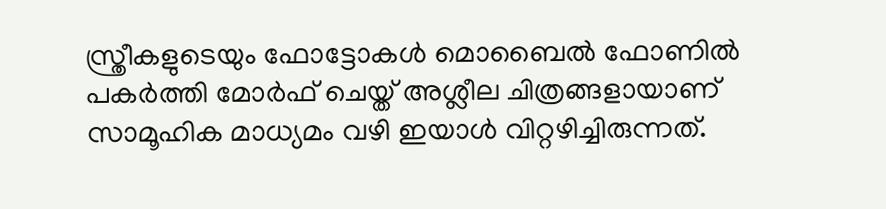സ്ത്രീകളുടെയും ഫോട്ടോകള്‍ മൊബൈല്‍ ഫോണില്‍ പകര്‍ത്തി മോര്‍ഫ് ചെയ്ത് അശ്ലീല ചിത്രങ്ങളായാണ് സാമൂഹിക മാധ്യമം വഴി ഇയാള്‍ വിറ്റഴിച്ചിരുന്നത്.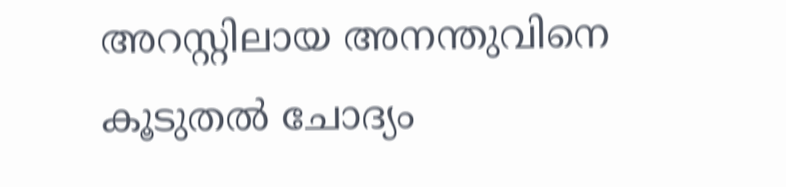അറസ്റ്റിലായ അനന്തുവിനെ കൂടുതല്‍ ചോദ്യം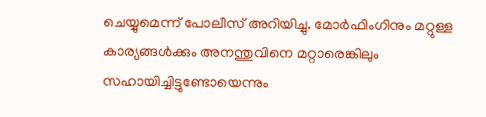ചെയ്യുമെന്ന് പോലീസ് അറിയിച്ചു. മോര്‍ഫിംഗിനും മറ്റുള്ള കാര്യങ്ങള്‍ക്കും അനന്തുവിനെ മറ്റാരെങ്കിലും സഹായിച്ചിട്ടുണ്ടോയെന്നും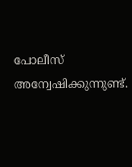പോലീസ് അന്വേഷിക്കുന്നുണ്ട്.